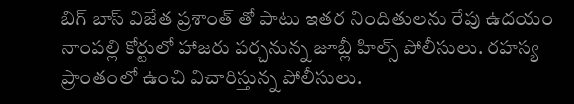బిగ్ బాస్ విజేత ప్రశాంత్ తో పాటు ఇతర నిందితులను రేపు ఉదయం నాంపల్లి కోర్టులో హాజరు పర్చనున్న జూబ్లీ హిల్స్ పోలీసులు. రహస్య ప్రాంతంలో ఉంచి విచారిస్తున్న పోలీసులు.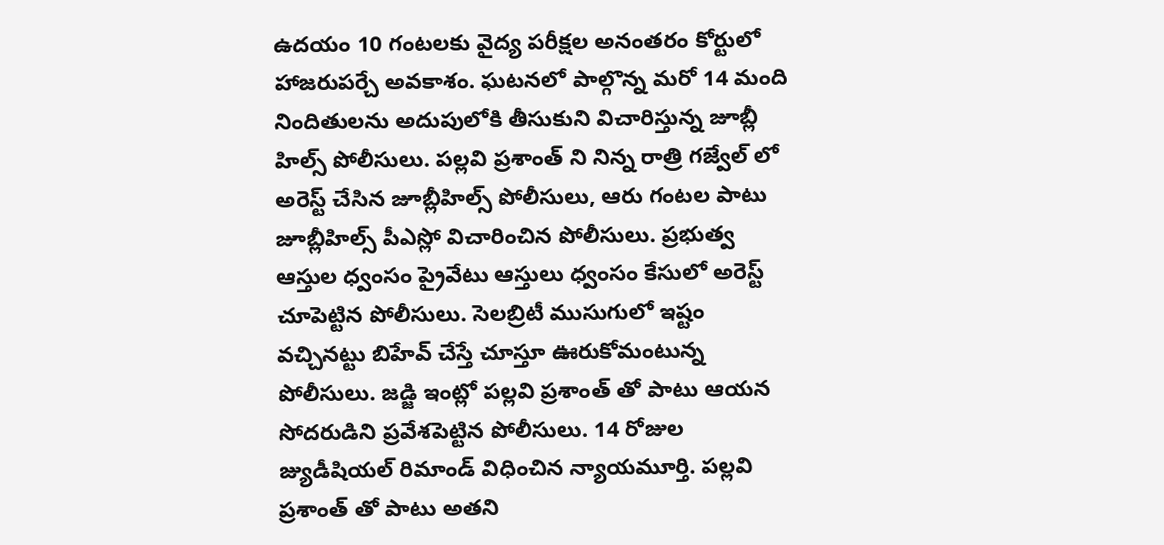ఉదయం 10 గంటలకు వైద్య పరీక్షల అనంతరం కోర్టులో హాజరుపర్చే అవకాశం. ఘటనలో పాల్గొన్న మరో 14 మంది నిందితులను అదుపులోకి తీసుకుని విచారిస్తున్న జూబ్లీ హిల్స్ పోలీసులు. పల్లవి ప్రశాంత్ ని నిన్న రాత్రి గజ్వేల్ లో అరెస్ట్ చేసిన జూబ్లీహిల్స్ పోలీసులు, ఆరు గంటల పాటు జూబ్లీహిల్స్ పీఎస్లో విచారించిన పోలీసులు. ప్రభుత్వ ఆస్తుల ధ్వంసం ప్రైవేటు ఆస్తులు ధ్వంసం కేసులో అరెస్ట్ చూపెట్టిన పోలీసులు. సెలబ్రిటీ ముసుగులో ఇష్టం వచ్చినట్టు బిహేవ్ చేస్తే చూస్తూ ఊరుకోమంటున్న పోలీసులు. జడ్జి ఇంట్లో పల్లవి ప్రశాంత్ తో పాటు ఆయన సోదరుడిని ప్రవేశపెట్టిన పోలీసులు. 14 రోజుల జ్యుడీషియల్ రిమాండ్ విధించిన న్యాయమూర్తి. పల్లవి ప్రశాంత్ తో పాటు అతని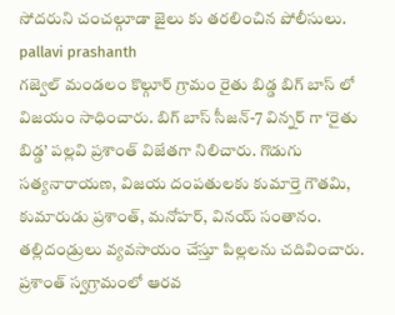సోదరుని చంచల్గూడా జైలు కు తరలించిన పోలీసులు.
pallavi prashanth
గజ్వెల్ మండలం కొల్గూర్ గ్రామం రైతు బిడ్డ బిగ్ బాస్ లో విజయం సాధించారు. బిగ్ బాస్ సీజన్-7 విన్నర్ గా ‘రైతు బిడ్డ’ పల్లవి ప్రశాంత్ విజేతగా నిలిచారు. గొడుగు సత్యనారాయణ, విజయ దంపతులకు కుమార్తె గౌతమి, కుమారుడు ప్రశాంత్, మనోహర్, వినయ్ సంతానం. తల్లిదండ్రులు వ్యవసాయం చేస్తూ పిల్లలను చదివించారు. ప్రశాంత్ స్వగ్రామంలో ఆరవ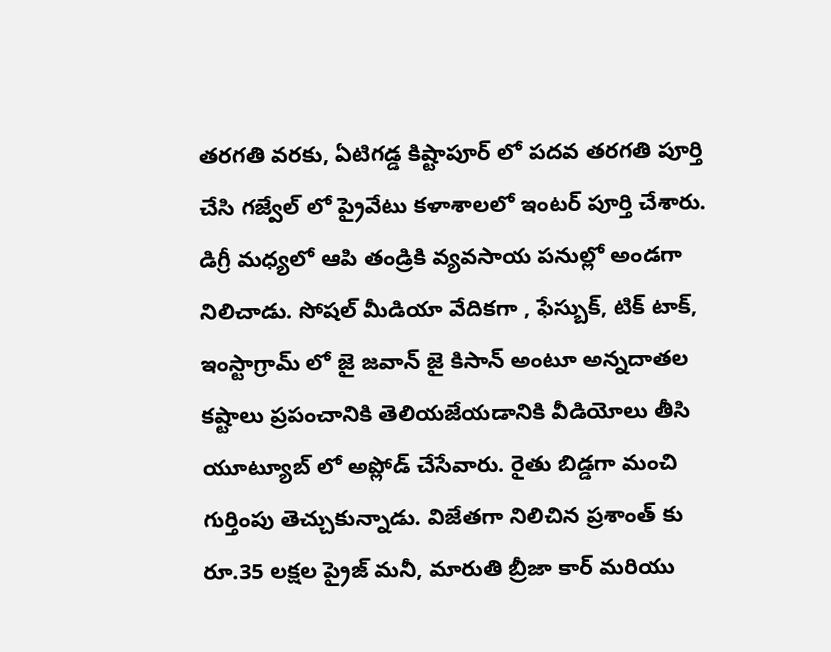తరగతి వరకు, ఏటిగడ్డ కిష్టాపూర్ లో పదవ తరగతి పూర్తి చేసి గజ్వేల్ లో ప్రైవేటు కళాశాలలో ఇంటర్ పూర్తి చేశారు. డిగ్రీ మధ్యలో ఆపి తండ్రికి వ్యవసాయ పనుల్లో అండగా నిలిచాడు. సోషల్ మీడియా వేదికగా , ఫేస్బుక్, టిక్ టాక్, ఇంస్టాగ్రామ్ లో జై జవాన్ జై కిసాన్ అంటూ అన్నదాతల కష్టాలు ప్రపంచానికి తెలియజేయడానికి వీడియోలు తీసి యూట్యూబ్ లో అప్లోడ్ చేసేవారు. రైతు బిడ్డగా మంచి గుర్తింపు తెచ్చుకున్నాడు. విజేతగా నిలిచిన ప్రశాంత్ కు రూ.35 లక్షల ప్రైజ్ మనీ, మారుతి బ్రీజా కార్ మరియు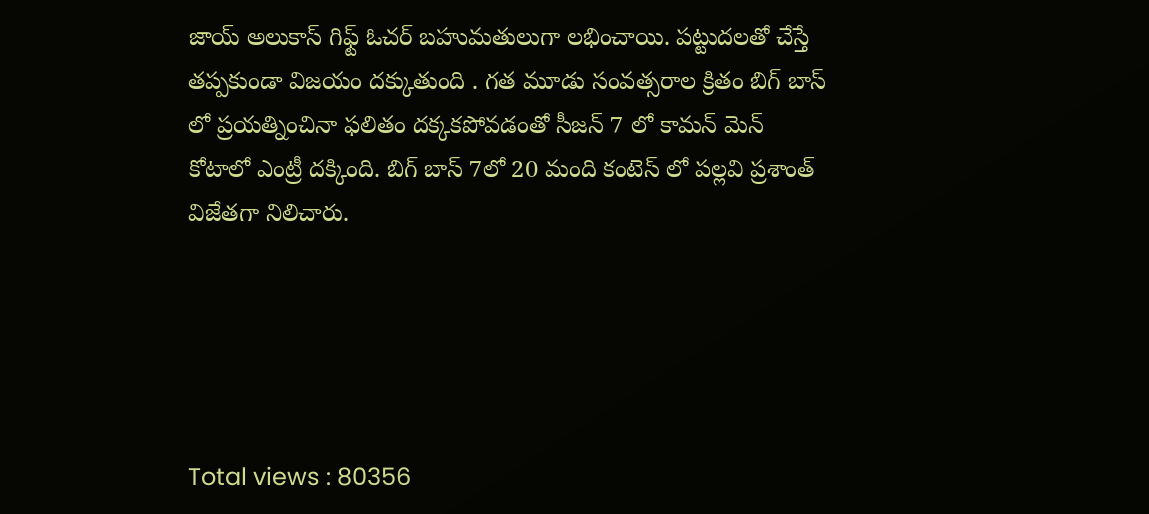జాయ్ అలుకాస్ గిఫ్ట్ ఓచర్ బహుమతులుగా లభించాయి. పట్టుదలతో చేస్తే తప్పకుండా విజయం దక్కుతుంది . గత మూడు సంవత్సరాల క్రితం బిగ్ బాస్ లో ప్రయత్నించినా ఫలితం దక్కకపోవడంతో సీజన్ 7 లో కామన్ మెన్ కోటాలో ఎంట్రీ దక్కింది. బిగ్ బాస్ 7లో 20 మంది కంటెస్ లో పల్లవి ప్రశాంత్ విజేతగా నిలిచారు.





Total views : 80356